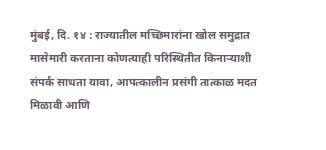मुंबई, दि. १४ : राज्यातील मच्छिमारांना खोल समुद्रात मासेमारी करताना कोणत्याही परिस्थितीत किनाऱ्याशी संपर्क साधता यावा, आपत्कालीन प्रसंगी तात्काळ मदत मिळावी आणि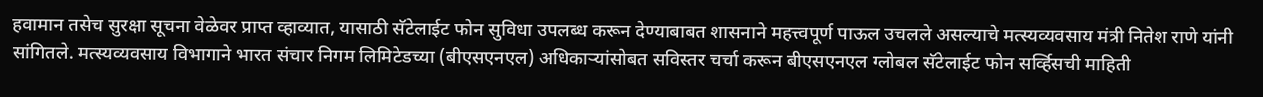हवामान तसेच सुरक्षा सूचना वेळेवर प्राप्त व्हाव्यात, यासाठी सॅटेलाईट फोन सुविधा उपलब्ध करून देण्याबाबत शासनाने महत्त्वपूर्ण पाऊल उचलले असल्याचे मत्स्यव्यवसाय मंत्री नितेश राणे यांनी सांगितले. मत्स्यव्यवसाय विभागाने भारत संचार निगम लिमिटेडच्या (बीएसएनएल) अधिकाऱ्यांसोबत सविस्तर चर्चा करून बीएसएनएल ग्लोबल सॅटेलाईट फोन सर्व्हिसची माहिती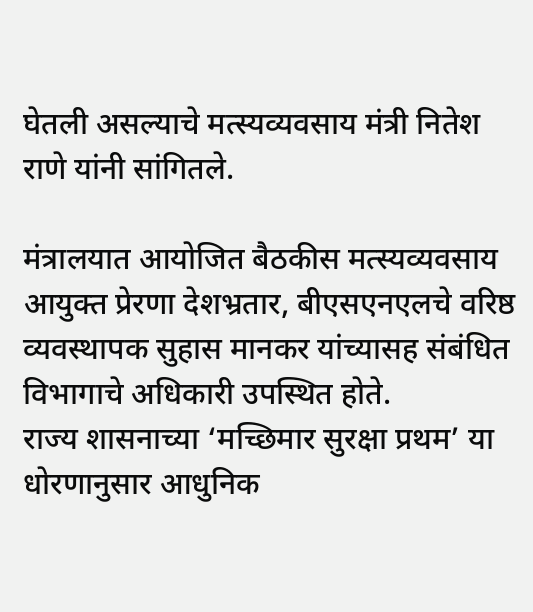घेतली असल्याचे मत्स्यव्यवसाय मंत्री नितेश राणे यांनी सांगितले.

मंत्रालयात आयोजित बैठकीस मत्स्यव्यवसाय आयुक्त प्रेरणा देशभ्रतार, बीएसएनएलचे वरिष्ठ व्यवस्थापक सुहास मानकर यांच्यासह संबंधित विभागाचे अधिकारी उपस्थित होते.
राज्य शासनाच्या ‘मच्छिमार सुरक्षा प्रथम’ या धोरणानुसार आधुनिक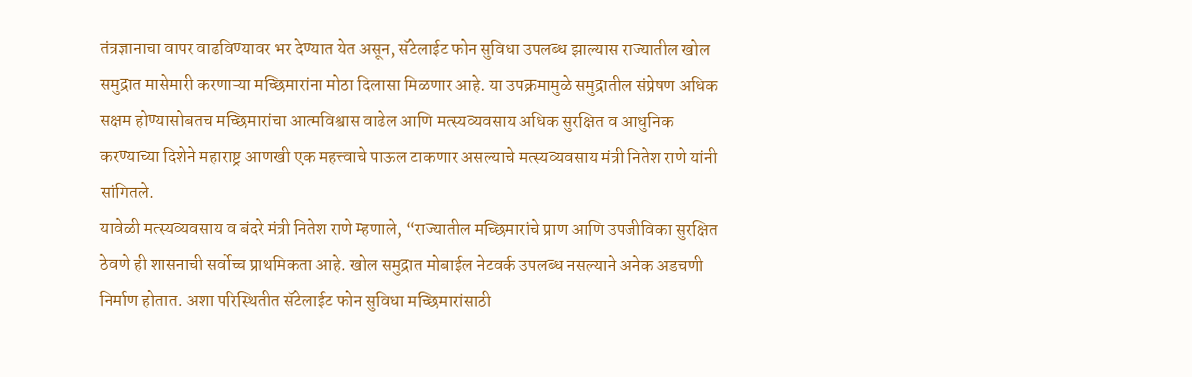तंत्रज्ञानाचा वापर वाढविण्यावर भर देण्यात येत असून, सॅटेलाईट फोन सुविधा उपलब्ध झाल्यास राज्यातील खोल समुद्रात मासेमारी करणाऱ्या मच्छिमारांना मोठा दिलासा मिळणार आहे. या उपक्रमामुळे समुद्रातील संप्रेषण अधिक सक्षम होण्यासोबतच मच्छिमारांचा आत्मविश्वास वाढेल आणि मत्स्यव्यवसाय अधिक सुरक्षित व आधुनिक करण्याच्या दिशेने महाराष्ट्र आणखी एक महत्त्वाचे पाऊल टाकणार असल्याचे मत्स्यव्यवसाय मंत्री नितेश राणे यांनी सांगितले.
यावेळी मत्स्यव्यवसाय व बंदरे मंत्री नितेश राणे म्हणाले, “राज्यातील मच्छिमारांचे प्राण आणि उपजीविका सुरक्षित ठेवणे ही शासनाची सर्वोच्च प्राथमिकता आहे. खोल समुद्रात मोबाईल नेटवर्क उपलब्ध नसल्याने अनेक अडचणी निर्माण होतात. अशा परिस्थितीत सॅटेलाईट फोन सुविधा मच्छिमारांसाठी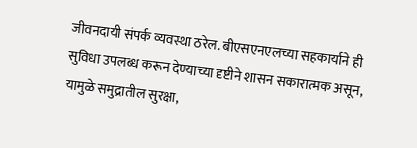जीवनदायी संपर्क व्यवस्था ठरेल. बीएसएनएलच्या सहकार्याने ही सुविधा उपलब्ध करून देण्याच्या दृष्टीने शासन सकारात्मक असून, यामुळे समुद्रातील सुरक्षा,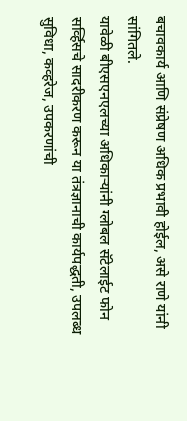बचावकार्य आणि संप्रेषण अधिक प्रभावी होईल, असे राणे यांनी सांगितले.
यावेळी बीएसएनएलच्या अधिकाऱ्यांनी ग्लोबल सॅटेलाईट फोन सर्व्हिसचे सादरीकरण करून या तंत्रज्ञानाची कार्यपद्धती, उपलब्ध सुविधा, कव्हरेज, उपकरणांची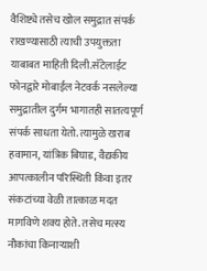वैशिष्ट्ये तसेच खोल समुद्रात संपर्क राखण्यासाठी त्याची उपयुक्तता याबाबत माहिती दिली.सॅटेलाईट फोनद्वारे मोबाईल नेटवर्क नसलेल्या समुद्रातील दुर्गम भागातही सातत्यपूर्ण संपर्क साधता येतो. त्यामुळे खराब हवामान, यांत्रिक बिघाड, वैद्यकीय आपत्कालीन परिस्थिती किंवा इतर संकटांच्या वेळी तात्काळ मदत मागविणे शक्य होते. तसेच मत्स्य नौकांचा किनाऱ्याशी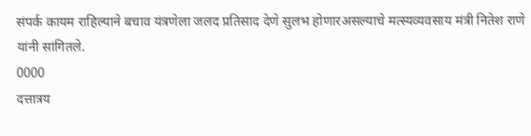संपर्क कायम राहिल्याने बचाव यंत्रणेला जलद प्रतिसाद देणे सुलभ होणारअसल्याचे मत्स्यव्यवसाय मंत्री नितेश राणे यांनी सांगितले.
0000
दत्तात्रय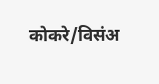कोकरे/विसंअ